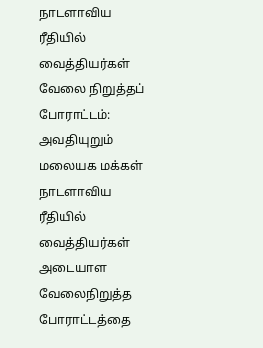நாடளாவிய ரீதியில் வைத்தியர்கள் வேலை நிறுத்தப் போராட்டம்: அவதியுறும் மலையக மக்கள்
நாடளாவிய ரீதியில் வைத்தியர்கள் அடையாள வேலைநிறுத்த போராட்டத்தை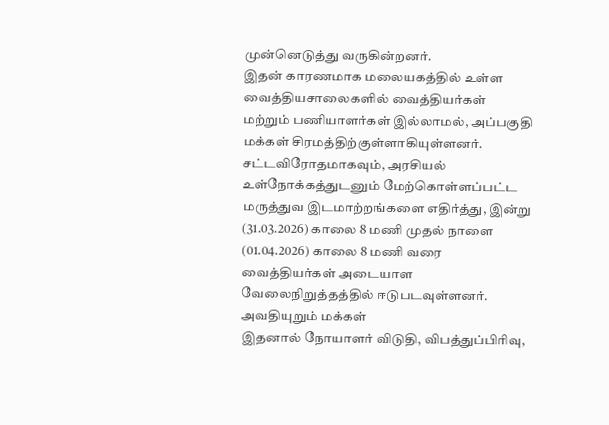முன்னெடுத்து வருகின்றனர்.
இதன் காரணமாக மலையகத்தில் உள்ள வைத்தியசாலைகளில் வைத்தியர்கள் மற்றும் பணியாளர்கள் இல்லாமல், அப்பகுதி மக்கள் சிரமத்திற்குள்ளாகியுள்ளனர்.
சட்டவிரோதமாகவும், அரசியல் உள்நோக்கத்துடனும் மேற்கொள்ளப்பட்ட மருத்துவ இடமாற்றங்களை எதிர்த்து, இன்று (31.03.2026) காலை 8 மணி முதல் நாளை (01.04.2026) காலை 8 மணி வரை வைத்தியர்கள் அடையாள வேலைநிறுத்தத்தில் ஈடுபடவுள்ளனர்.
அவதியுறும் மக்கள்
இதனால் நோயாளர் விடுதி, விபத்துப்பிரிவு,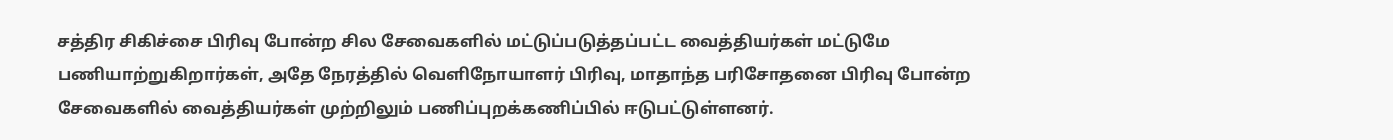சத்திர சிகிச்சை பிரிவு போன்ற சில சேவைகளில் மட்டுப்படுத்தப்பட்ட வைத்தியர்கள் மட்டுமே பணியாற்றுகிறார்கள், அதே நேரத்தில் வெளிநோயாளர் பிரிவு, மாதாந்த பரிசோதனை பிரிவு போன்ற சேவைகளில் வைத்தியர்கள் முற்றிலும் பணிப்புறக்கணிப்பில் ஈடுபட்டுள்ளனர்.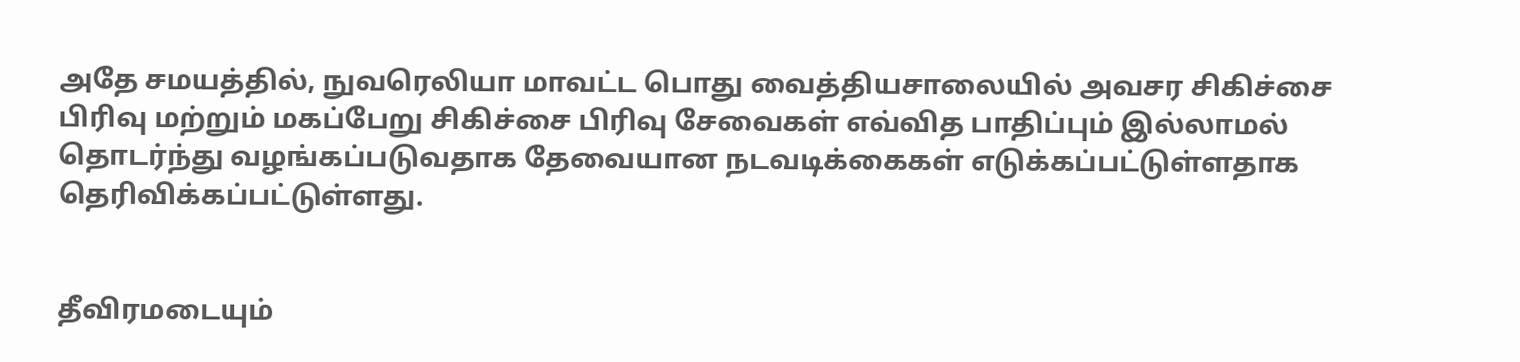அதே சமயத்தில், நுவரெலியா மாவட்ட பொது வைத்தியசாலையில் அவசர சிகிச்சை பிரிவு மற்றும் மகப்பேறு சிகிச்சை பிரிவு சேவைகள் எவ்வித பாதிப்பும் இல்லாமல் தொடர்ந்து வழங்கப்படுவதாக தேவையான நடவடிக்கைகள் எடுக்கப்பட்டுள்ளதாக தெரிவிக்கப்பட்டுள்ளது.


தீவிரமடையும்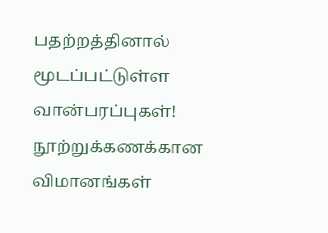பதற்றத்தினால் மூடப்பட்டுள்ள வான்பரப்புகள்! நூற்றுக்கணக்கான விமானங்கள்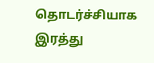தொடர்ச்சியாக இரத்து